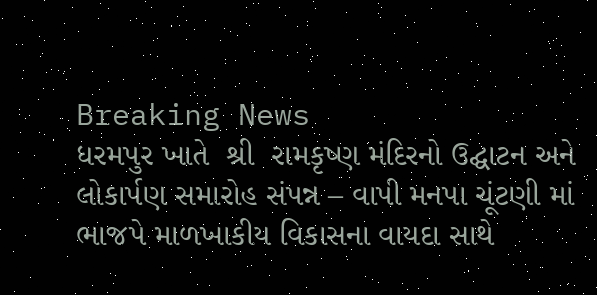Breaking News
ધરમપુર ખાતે  શ્રી  રામકૃષ્ણ મંદિરનો ઉદ્ઘાટન અને લોકાર્પણ સમારોહ સંપન્ન – વાપી મનપા ચૂંટણી માં ભાજપે માળખાકીય વિકાસના વાયદા સાથે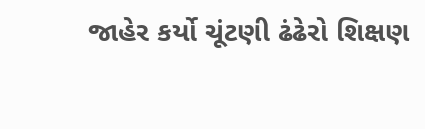જાહેર કર્યો ચૂંટણી ઢંઢેરો શિક્ષણ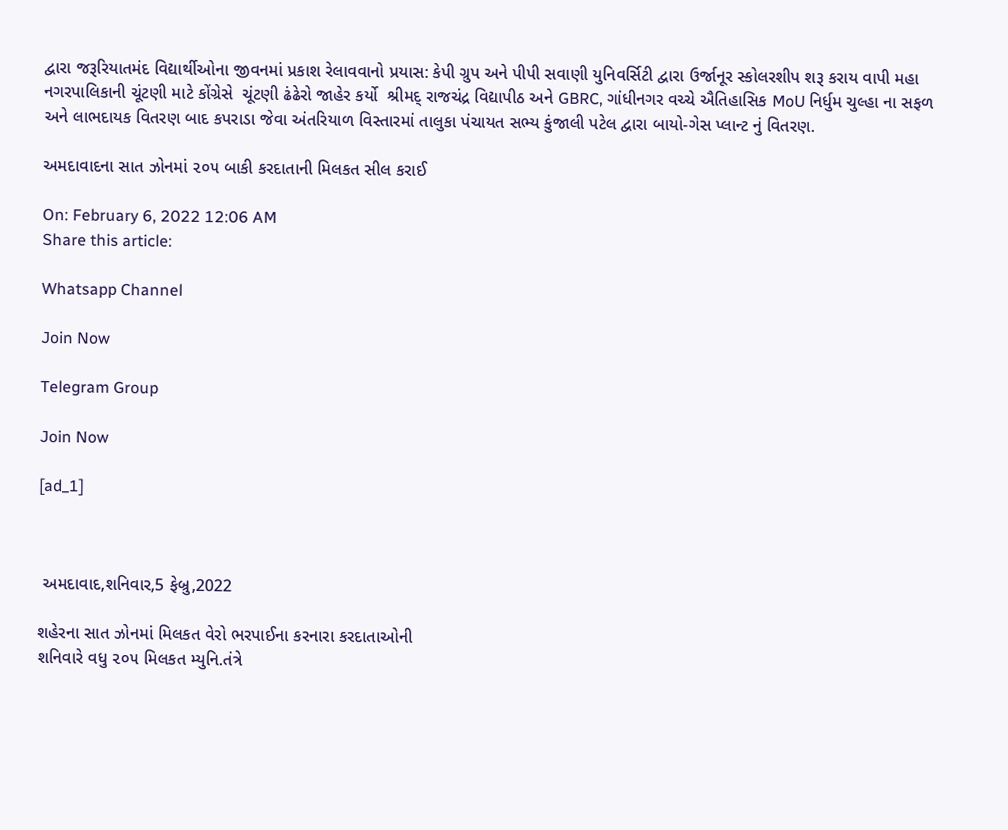દ્વારા જરૂરિયાતમંદ વિદ્યાર્થીઓના જીવનમાં પ્રકાશ રેલાવવાનો પ્રયાસ: કેપી ગ્રુપ અને પીપી સવાણી યુનિવર્સિટી દ્વારા ઉર્જાનૂર સ્કોલરશીપ શરૂ કરાય વાપી મહા નગરપાલિકાની ચૂંટણી માટે કોંગ્રેસે  ચૂંટણી ઢંઢેરો જાહેર કર્યો  શ્રીમદ્ રાજચંદ્ર વિદ્યાપીઠ અને GBRC, ગાંધીનગર વચ્ચે ઐતિહાસિક MoU નિર્ધુમ ચુલ્હા ના સફળ અને લાભદાયક વિતરણ બાદ કપરાડા જેવા અંતરિયાળ વિસ્તારમાં તાલુકા પંચાયત સભ્ય કુંજાલી પટેલ દ્વારા બાયો-ગેસ પ્લાન્ટ નું વિતરણ.

અમદાવાદના સાત ઝોનમાં ૨૦૫ બાકી કરદાતાની મિલકત સીલ કરાઈ

On: February 6, 2022 12:06 AM
Share this article:

Whatsapp Channel

Join Now

Telegram Group

Join Now

[ad_1]



 અમદાવાદ,શનિવાર,5 ફેબ્રુ,2022

શહેરના સાત ઝોનમાં મિલકત વેરો ભરપાઈના કરનારા કરદાતાઓની
શનિવારે વધુ ૨૦૫ મિલકત મ્યુનિ.તંત્રે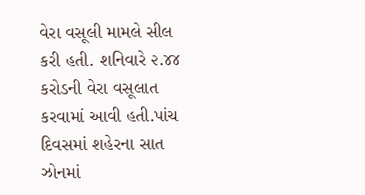વેરા વસૂલી મામલે સીલ કરી હતી. શનિવારે ૨.૪૪
કરોડની વેરા વસૂલાત કરવામાં આવી હતી.પાંચ દિવસમાં શહેરના સાત ઝોનમાં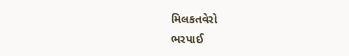મિલકતવેરો
ભરપાઈ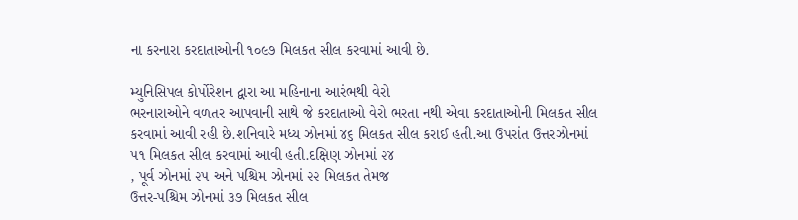ના કરનારા કરદાતાઓની ૧૦૯૭ મિલકત સીલ કરવામાં આવી છે.

મ્યુનિસિપલ કોર્પોરેશન દ્વારા આ મહિનાના આરંભથી વેરો
ભરનારાઓને વળતર આપવાની સાથે જે કરદાતાઓ વેરો ભરતા નથી એવા કરદાતાઓની મિલકત સીલ
કરવામાં આવી રહી છે.શનિવારે મધ્ય ઝોનમાં ૪૬ મિલકત સીલ કરાઈ હતી.આ ઉપરાંત ઉત્તરઝોનમાં
૫૧ મિલકત સીલ કરવામાં આવી હતી.દક્ષિણ ઝોનમાં ૨૪
, પૂર્વ ઝોનમાં ૨૫ અને પશ્ચિમ ઝોનમાં ૨૨ મિલકત તેમજ
ઉત્તર-પશ્ચિમ ઝોનમાં ૩૭ મિલકત સીલ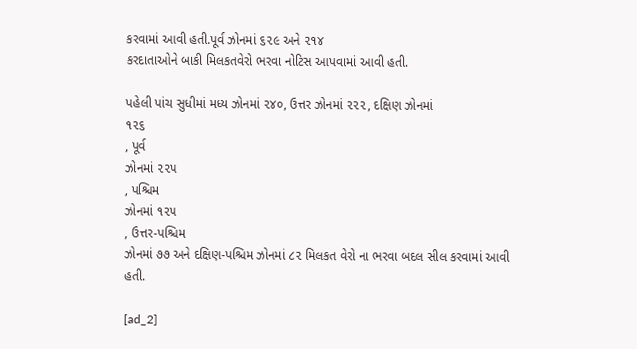કરવામાં આવી હતી.પૂર્વ ઝોનમાં ૬૨૯ અને ૨૧૪
કરદાતાઓને બાકી મિલકતવેરો ભરવા નોટિસ આપવામાં આવી હતી.

પહેલી પાંચ સુધીમાં મધ્ય ઝોનમાં ૨૪૦, ઉત્તર ઝોનમાં ૨૨૨, દક્ષિણ ઝોનમાં
૧૨૬
, પૂર્વ
ઝોનમાં ૨૨૫
, પશ્ચિમ
ઝોનમાં ૧૨૫
, ઉત્તર-પશ્ચિમ
ઝોનમાં ૭૭ અને દક્ષિણ-પશ્ચિમ ઝોનમાં ૮૨ મિલકત વેરો ના ભરવા બદલ સીલ કરવામાં આવી
હતી.

[ad_2]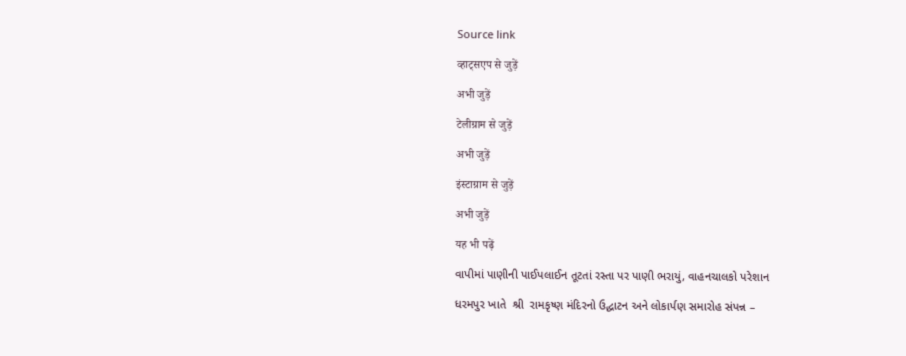Source link

व्हाट्सएप से जुड़ें

अभी जुड़ें

टेलीग्राम से जुड़ें

अभी जुड़ें

इंस्टाग्राम से जुड़ें

अभी जुड़ें

यह भी पढ़ें

વાપીમાં પાણીની પાઈપલાઈન તૂટતાં રસ્તા પર પાણી ભરાયું, વાહનચાલકો પરેશાન

ધરમપુર ખાતે  શ્રી  રામકૃષ્ણ મંદિરનો ઉદ્ઘાટન અને લોકાર્પણ સમારોહ સંપન્ન –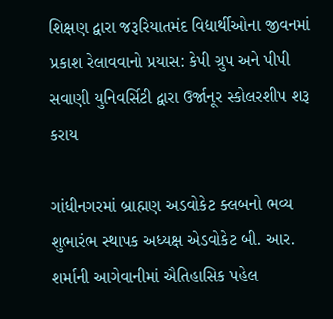શિક્ષણ દ્વારા જરૂરિયાતમંદ વિદ્યાર્થીઓના જીવનમાં પ્રકાશ રેલાવવાનો પ્રયાસ: કેપી ગ્રુપ અને પીપી સવાણી યુનિવર્સિટી દ્વારા ઉર્જાનૂર સ્કોલરશીપ શરૂ કરાય

ગાંધીનગરમાં બ્રાહ્મણ અડવોકેટ ક્લબનો ભવ્ય શુભારંભ સ્થાપક અધ્યક્ષ એડવોકેટ બી. આર. શર્માની આગેવાનીમાં ઐતિહાસિક પહેલ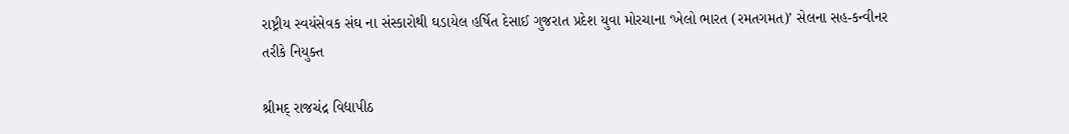રાષ્ટ્રીય સ્વયંસેવક સંઘ ના સંસ્કારોથી ઘડાયેલ હર્ષિત દેસાઈ ગુજરાત પ્રદેશ યુવા મોરચાના ‘ખેલો ભારત (રમતગમત)’ સેલના સહ-કન્વીનર તરીકે નિયુક્ત

શ્રીમદ્ રાજચંદ્ર વિદ્યાપીઠ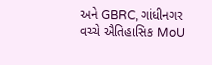અને GBRC, ગાંધીનગર વચ્ચે ઐતિહાસિક MoU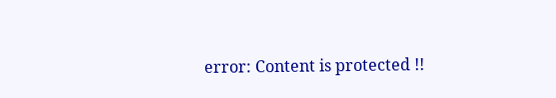error: Content is protected !!